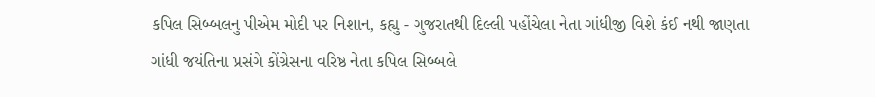કપિલ સિબ્બલનુ પીએમ મોદી પર નિશાન, કહ્યુ - ગુજરાતથી દિલ્લી પહોંચેલા નેતા ગાંધીજી વિશે કંઈ નથી જાણતા
ગાંધી જયંતિના પ્રસંગે કોંગ્રેસના વરિષ્ઠ નેતા કપિલ સિબ્બલે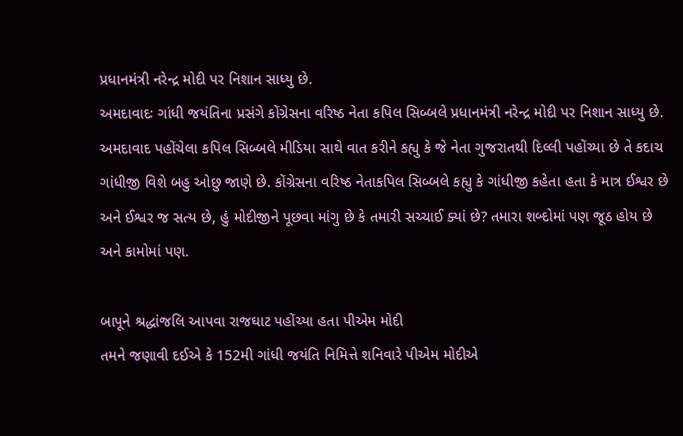પ્રધાનમંત્રી નરેન્દ્ર મોદી પર નિશાન સાધ્યુ છે.
અમદાવાદઃ ગાંધી જયંતિના પ્રસંગે કોંગ્રેસના વરિષ્ઠ નેતા કપિલ સિબ્બલે પ્રધાનમંત્રી નરેન્દ્ર મોદી પર નિશાન સાધ્યુ છે. અમદાવાદ પહોંચેલા કપિલ સિબ્બલે મીડિયા સાથે વાત કરીને કહ્યુ કે જે નેતા ગુજરાતથી દિલ્લી પહોંચ્યા છે તે કદાચ ગાંધીજી વિશે બહુ ઓછુ જાણે છે. કોંગ્રેસના વરિષ્ઠ નેતાકપિલ સિબ્બલે કહ્યુ કે ગાંધીજી કહેતા હતા કે માત્ર ઈશ્વર છે અને ઈશ્વર જ સત્ય છે, હું મોદીજીને પૂછવા માંગુ છે કે તમારી સચ્ચાઈ ક્યાં છે? તમારા શબ્દોમાં પણ જૂઠ હોય છે અને કામોમાં પણ.

બાપૂને શ્રદ્ધાંજલિ આપવા રાજઘાટ પહોંચ્યા હતા પીએમ મોદી
તમને જણાવી દઈએ કે 152મી ગાંધી જયંતિ નિમિત્તે શનિવારે પીએમ મોદીએ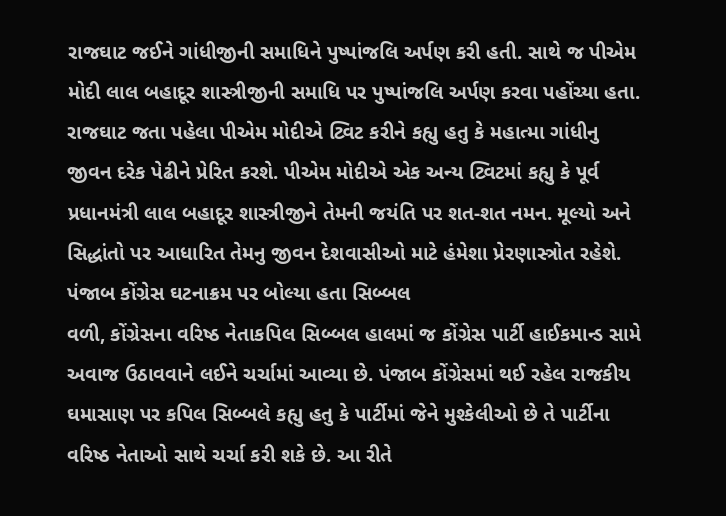રાજઘાટ જઈને ગાંધીજીની સમાધિને પુષ્પાંજલિ અર્પણ કરી હતી. સાથે જ પીએમ મોદી લાલ બહાદૂર શાસ્ત્રીજીની સમાધિ પર પુષ્પાંજલિ અર્પણ કરવા પહોંચ્યા હતા. રાજઘાટ જતા પહેલા પીએમ મોદીએ ટ્વિટ કરીને કહ્યુ હતુ કે મહાત્મા ગાંધીનુ જીવન દરેક પેઢીને પ્રેરિત કરશે. પીએમ મોદીએ એક અન્ય ટ્વિટમાં કહ્યુ કે પૂર્વ પ્રધાનમંત્રી લાલ બહાદૂર શાસ્ત્રીજીને તેમની જયંતિ પર શત-શત નમન. મૂલ્યો અને સિદ્ધાંતો પર આધારિત તેમનુ જીવન દેશવાસીઓ માટે હંમેશા પ્રેરણાસ્ત્રોત રહેશે.
પંજાબ કોંગ્રેસ ઘટનાક્રમ પર બોલ્યા હતા સિબ્બલ
વળી, કોંગ્રેસના વરિષ્ઠ નેતાકપિલ સિબ્બલ હાલમાં જ કોંગ્રેસ પાર્ટી હાઈકમાન્ડ સામે અવાજ ઉઠાવવાને લઈને ચર્ચામાં આવ્યા છે. પંજાબ કોંગ્રેસમાં થઈ રહેલ રાજકીય ઘમાસાણ પર કપિલ સિબ્બલે કહ્યુ હતુ કે પાર્ટીમાં જેને મુશ્કેલીઓ છે તે પાર્ટીના વરિષ્ઠ નેતાઓ સાથે ચર્ચા કરી શકે છે. આ રીતે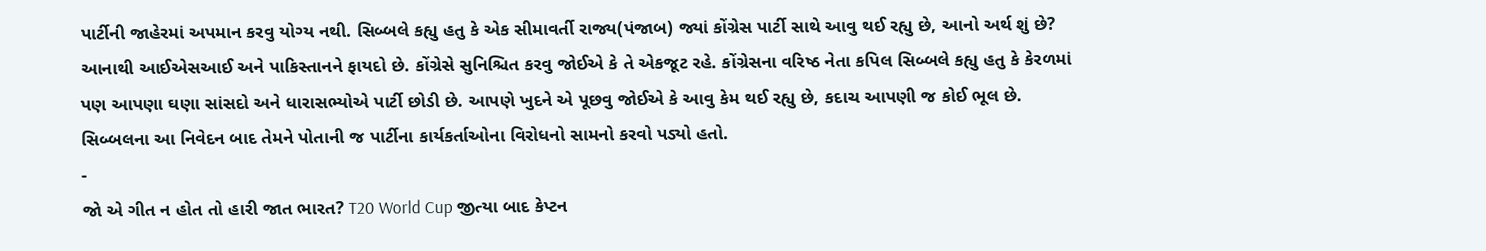પાર્ટીની જાહેરમાં અપમાન કરવુ યોગ્ય નથી. સિબ્બલે કહ્યુ હતુ કે એક સીમાવર્તી રાજ્ય(પંજાબ) જ્યાં કોંગ્રેસ પાર્ટી સાથે આવુ થઈ રહ્યુ છે, આનો અર્થ શું છે? આનાથી આઈએસઆઈ અને પાકિસ્તાનને ફાયદો છે. કોંગ્રેસે સુનિશ્ચિત કરવુ જોઈએ કે તે એકજૂટ રહે. કોંગ્રેસના વરિષ્ઠ નેતા કપિલ સિબ્બલે કહ્યુ હતુ કે કેરળમાં પણ આપણા ઘણા સાંસદો અને ધારાસભ્યોએ પાર્ટી છોડી છે. આપણે ખુદને એ પૂછવુ જોઈએ કે આવુ કેમ થઈ રહ્યુ છે, કદાચ આપણી જ કોઈ ભૂલ છે. સિબ્બલના આ નિવેદન બાદ તેમને પોતાની જ પાર્ટીના કાર્યકર્તાઓના વિરોધનો સામનો કરવો પડ્યો હતો.
-
જો એ ગીત ન હોત તો હારી જાત ભારત? T20 World Cup જીત્યા બાદ કેપ્ટન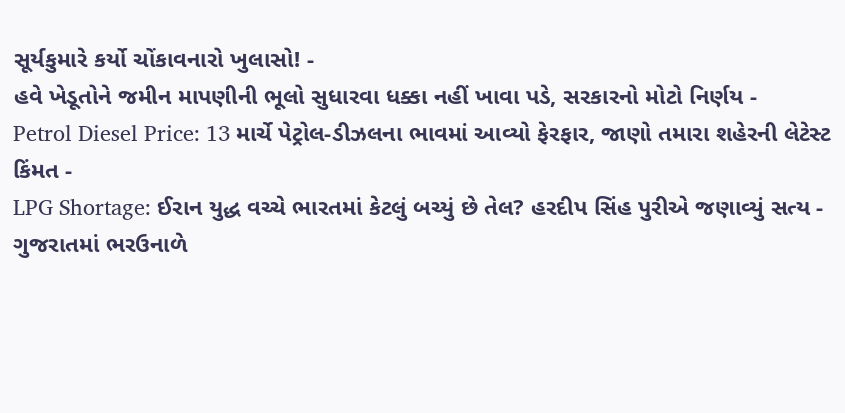સૂર્યકુમારે કર્યો ચોંકાવનારો ખુલાસો! -
હવે ખેડૂતોને જમીન માપણીની ભૂલો સુધારવા ધક્કા નહીં ખાવા પડે, સરકારનો મોટો નિર્ણય -
Petrol Diesel Price: 13 માર્ચે પેટ્રોલ-ડીઝલના ભાવમાં આવ્યો ફેરફાર, જાણો તમારા શહેરની લેટેસ્ટ કિંમત -
LPG Shortage: ઈરાન યુદ્ધ વચ્ચે ભારતમાં કેટલું બચ્યું છે તેલ? હરદીપ સિંહ પુરીએ જણાવ્યું સત્ય -
ગુજરાતમાં ભરઉનાળે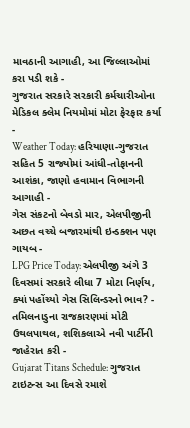માવઠાની આગાહી, આ જિલ્લાઓમાં કરા પડી શકે -
ગુજરાત સરકારે સરકારી કર્મચારીઓના મેડિકલ ક્લેમ નિયમોમાં મોટા ફેરફાર કર્યા -
Weather Today: હરિયાણા-ગુજરાત સહિત 5 રાજ્યોમાં આંધી-તોફાનની આશંકા, જાણો હવામાન વિભાગની આગાહી -
ગેસ સંકટનો બેવડો માર, એલપીજીની અછત વચ્ચે બજારમાંથી ઇન્ડક્શન પણ ગાયબ -
LPG Price Today: એલપીજી અંગે 3 દિવસમાં સરકારે લીધા 7 મોટા નિર્ણય, ક્યાં પહોંચ્યો ગેસ સિલિન્ડરનો ભાવ? -
તમિલનાડુના રાજકારણમાં મોટી ઉથલપાથલ, શશિકલાએ નવી પાર્ટીની જાહેરાત કરી -
Gujarat Titans Schedule: ગુજરાત ટાઇટન્સ આ દિવસે રમાશે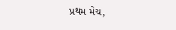પ્રથમ મેચ,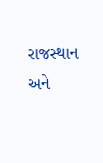રાજસ્થાન અને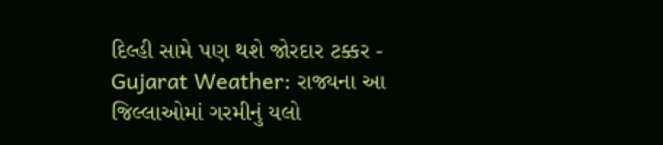દિલ્હી સામે પણ થશે જોરદાર ટક્કર -
Gujarat Weather: રાજ્યના આ જિલ્લાઓમાં ગરમીનું યલો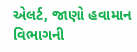એલર્ટ, જાણો હવામાન વિભાગની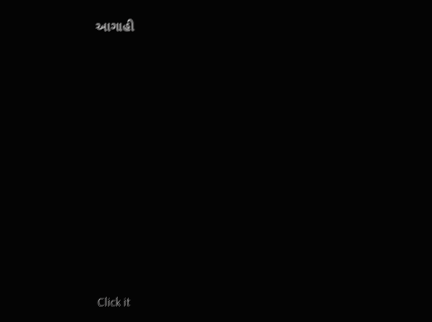આગાહી












Click it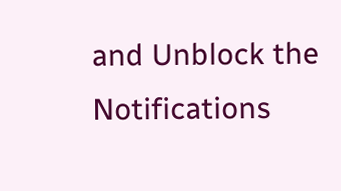and Unblock the Notifications